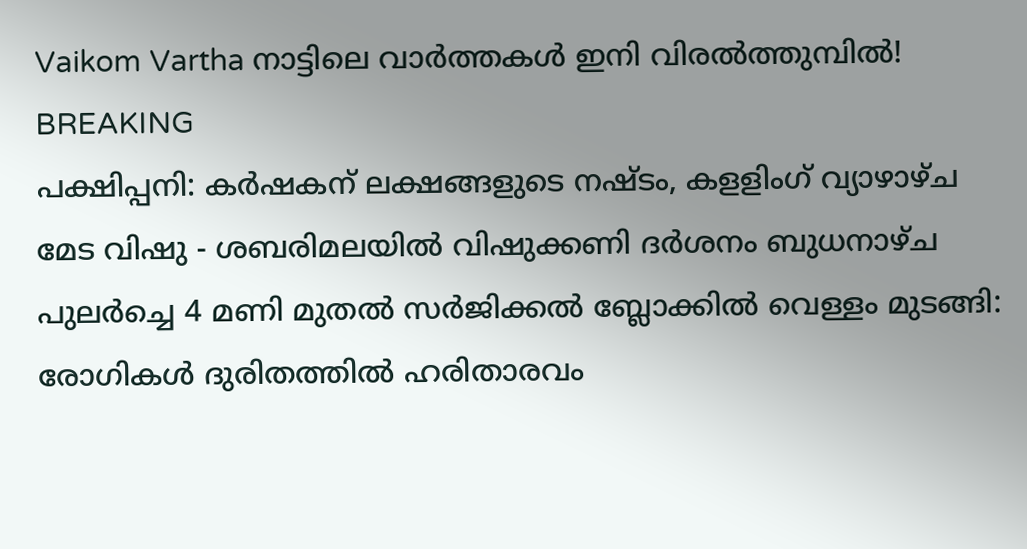Vaikom Vartha നാട്ടിലെ വാർത്തകൾ ഇനി വിരൽത്തുമ്പിൽ!
BREAKING
പക്ഷിപ്പനി: കർഷകന് ലക്ഷങ്ങളുടെ നഷ്ടം, കളളിംഗ് വ്യാഴാഴ്ച മേട വിഷു - ശബരിമലയിൽ വിഷുക്കണി ദർശനം ബുധനാഴ്ച പുലർച്ചെ 4 മണി മുതൽ സർജിക്കൽ ബ്ലോക്കിൽ വെള്ളം മുടങ്ങി: രോഗികൾ ദുരിതത്തിൽ ഹരിതാരവം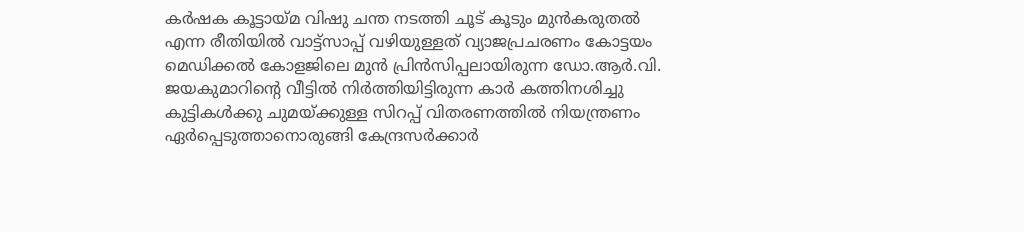കർഷക കൂട്ടായ്മ വിഷു ചന്ത നടത്തി ചൂട് കൂടും മുൻകരുതൽ എന്ന രീതിയിൽ വാട്ട്സാപ്പ് വഴിയുള്ളത് വ്യാജപ്രചരണം കോട്ടയം മെഡിക്കൽ കോളജിലെ മുൻ പ്രിൻസിപ്പലായിരുന്ന ഡോ.ആർ.വി. ജയകുമാറിന്റെ വീട്ടിൽ നിർത്തിയിട്ടിരുന്ന കാർ കത്തിനശിച്ചു കുട്ടികള്‍ക്കു ചുമയ്ക്കുള്ള സിറപ്പ് വിതരണത്തില്‍ നിയന്ത്രണം ഏർപ്പെടുത്താനൊരുങ്ങി കേന്ദ്രസർക്കാർ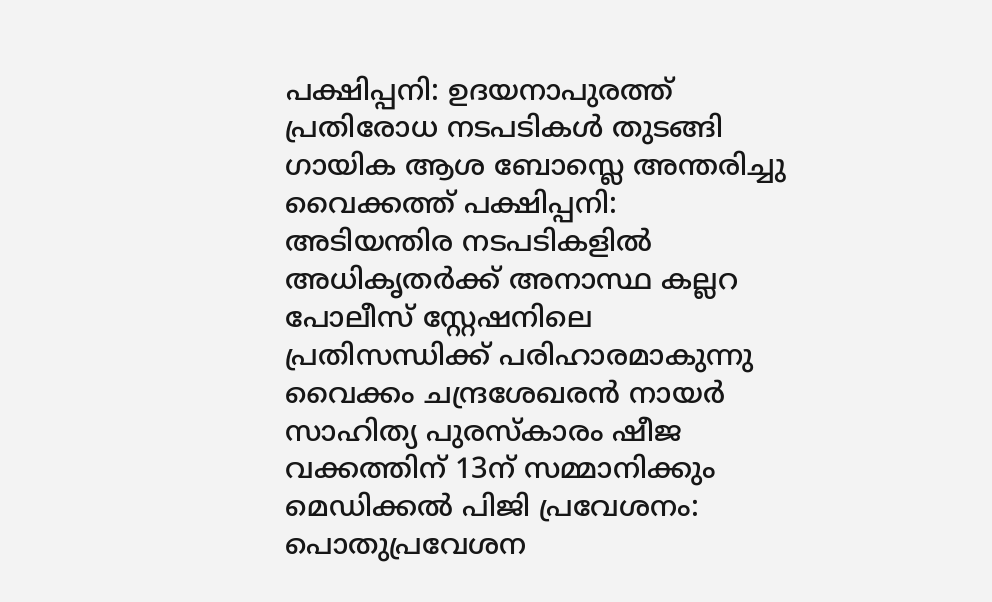പക്ഷിപ്പനി: ഉദയനാപുരത്ത് പ്രതിരോധ നടപടികൾ തുടങ്ങി ഗായിക ആശ ബോസ്ലെ അന്തരിച്ചു വൈക്കത്ത് പക്ഷിപ്പനി: അടിയന്തിര നടപടികളിൽ അധികൃതർക്ക് അനാസ്ഥ കല്ലറ പോലീസ് സ്റ്റേഷനിലെ പ്രതിസന്ധിക്ക് പരിഹാരമാകുന്നു വൈക്കം ചന്ദ്രശേഖരൻ നായർ സാഹിത്യ പുരസ്കാരം ഷീജ വക്കത്തിന് 13ന് സമ്മാനിക്കും മെഡിക്കൽ പിജി പ്രവേശനം: പൊതുപ്രവേശന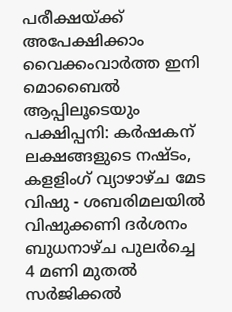പരീക്ഷയ്ക്ക് അപേക്ഷിക്കാം വൈക്കംവാർത്ത ഇനി മൊബൈൽ ആപ്പിലൂടെയും പക്ഷിപ്പനി: കർഷകന് ലക്ഷങ്ങളുടെ നഷ്ടം, കളളിംഗ് വ്യാഴാഴ്ച മേട വിഷു - ശബരിമലയിൽ വിഷുക്കണി ദർശനം ബുധനാഴ്ച പുലർച്ചെ 4 മണി മുതൽ സർജിക്കൽ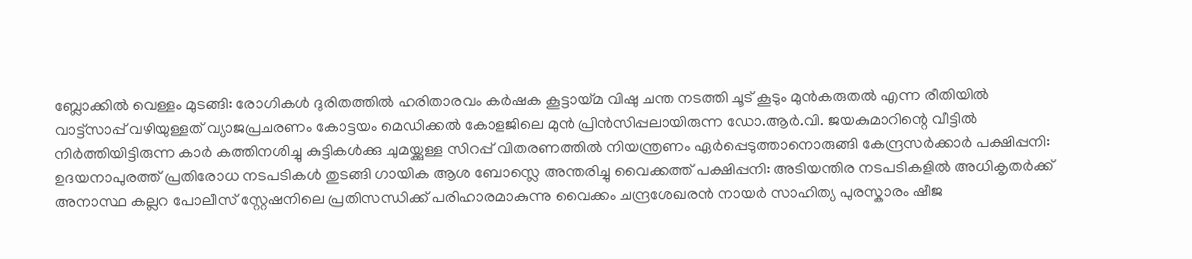ബ്ലോക്കിൽ വെള്ളം മുടങ്ങി: രോഗികൾ ദുരിതത്തിൽ ഹരിതാരവം കർഷക കൂട്ടായ്മ വിഷു ചന്ത നടത്തി ചൂട് കൂടും മുൻകരുതൽ എന്ന രീതിയിൽ വാട്ട്സാപ്പ് വഴിയുള്ളത് വ്യാജപ്രചരണം കോട്ടയം മെഡിക്കൽ കോളജിലെ മുൻ പ്രിൻസിപ്പലായിരുന്ന ഡോ.ആർ.വി. ജയകുമാറിന്റെ വീട്ടിൽ നിർത്തിയിട്ടിരുന്ന കാർ കത്തിനശിച്ചു കുട്ടികള്‍ക്കു ചുമയ്ക്കുള്ള സിറപ്പ് വിതരണത്തില്‍ നിയന്ത്രണം ഏർപ്പെടുത്താനൊരുങ്ങി കേന്ദ്രസർക്കാർ പക്ഷിപ്പനി: ഉദയനാപുരത്ത് പ്രതിരോധ നടപടികൾ തുടങ്ങി ഗായിക ആശ ബോസ്ലെ അന്തരിച്ചു വൈക്കത്ത് പക്ഷിപ്പനി: അടിയന്തിര നടപടികളിൽ അധികൃതർക്ക് അനാസ്ഥ കല്ലറ പോലീസ് സ്റ്റേഷനിലെ പ്രതിസന്ധിക്ക് പരിഹാരമാകുന്നു വൈക്കം ചന്ദ്രശേഖരൻ നായർ സാഹിത്യ പുരസ്കാരം ഷീജ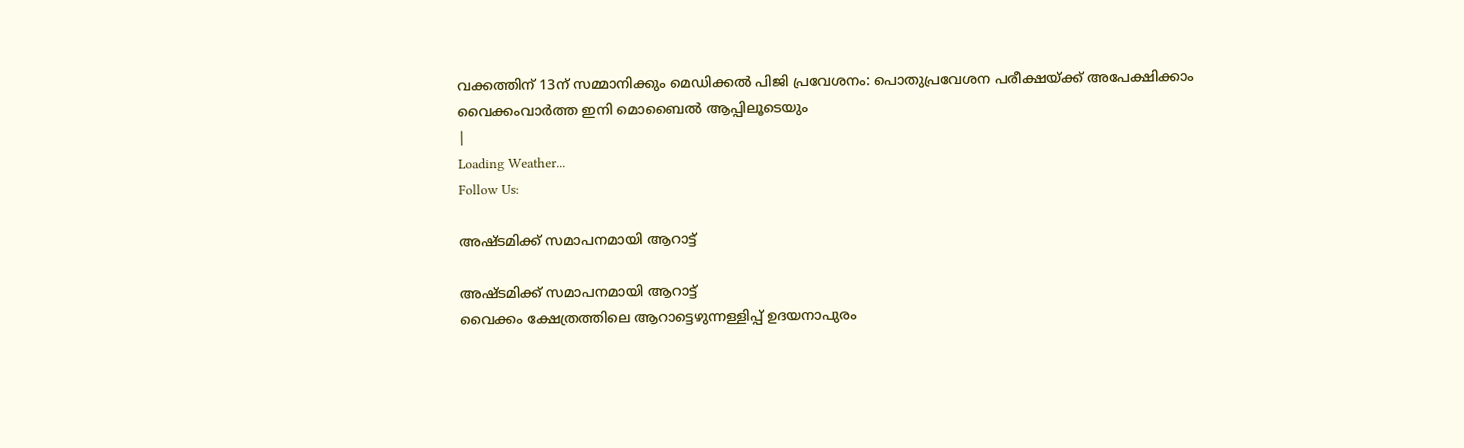വക്കത്തിന് 13ന് സമ്മാനിക്കും മെഡിക്കൽ പിജി പ്രവേശനം: പൊതുപ്രവേശന പരീക്ഷയ്ക്ക് അപേക്ഷിക്കാം വൈക്കംവാർത്ത ഇനി മൊബൈൽ ആപ്പിലൂടെയും
|
Loading Weather...
Follow Us:

അഷ്ടമിക്ക് സമാപനമായി ആറാട്ട്

അഷ്ടമിക്ക് സമാപനമായി ആറാട്ട്
വൈക്കം ക്ഷേത്രത്തിലെ ആറാട്ടെഴുന്നള്ളിപ്പ് ഉദയനാപുരം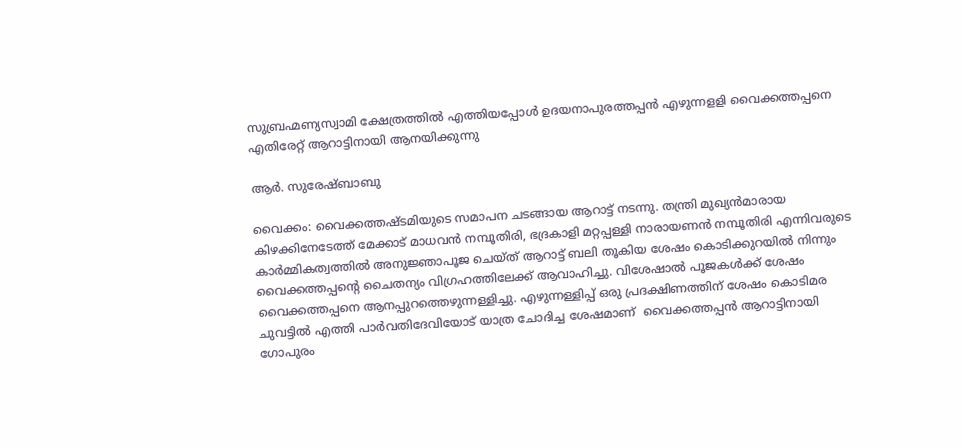സുബ്രഹ്മണ്യസ്വാമി ക്ഷേത്രത്തിൽ എത്തിയപ്പോൾ ഉദയനാപുരത്തപ്പൻ എഴുന്നളളി വൈക്കത്തപ്പനെ എതിരേറ്റ് ആറാട്ടിനായി ആനയിക്കുന്നു

ആർ. സുരേഷ്ബാബു

വൈക്കം: വൈക്കത്തഷ്ടമിയുടെ സമാപന ചടങ്ങായ ആറാട്ട് നടന്നു. തന്ത്രി മുഖ്യൻമാരായ കിഴക്കിനേടേത്ത് മേക്കാട് മാധവൻ നമ്പൂതിരി, ഭദ്രകാളി മറ്റപ്പള്ളി നാരായണൻ നമ്പൂതിരി എന്നിവരുടെ കാർമ്മികത്വത്തിൽ അനുജ്ഞാപൂജ ചെയ്ത് ആറാട്ട് ബലി തൂകിയ ശേഷം കൊടിക്കുറയിൽ നിന്നും വൈക്കത്തപ്പന്റെ ചൈതന്യം വിഗ്രഹത്തിലേക്ക് ആവാഹിച്ചു. വിശേഷാൽ പൂജകൾക്ക് ശേഷം  വൈക്കത്തപ്പനെ ആനപ്പുറത്തെഴുന്നള്ളിച്ചു. എഴുന്നള്ളിപ്പ് ഒരു പ്രദക്ഷിണത്തിന് ശേഷം കൊടിമര ചുവട്ടിൽ എത്തി പാർവതിദേവിയോട് യാത്ര ചോദിച്ച ശേഷമാണ്  വൈക്കത്തപ്പൻ ആറാട്ടിനായി ഗോപുരം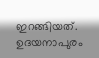ഇറങ്ങിയത്. ഉദയനാപുരം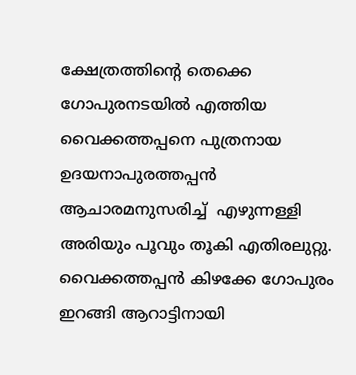ക്ഷേത്രത്തിന്റെ തെക്കെ ഗോപുരനടയിൽ എത്തിയ വൈക്കത്തപ്പനെ പുത്രനായ ഉദയനാപുരത്തപ്പൻ ആചാരമനുസരിച്ച്  എഴുന്നള്ളി അരിയും പൂവും തൂകി എതിരലുറ്റു. വൈക്കത്തപ്പൻ കിഴക്കേ ഗോപുരം ഇറങ്ങി ആറാട്ടിനായി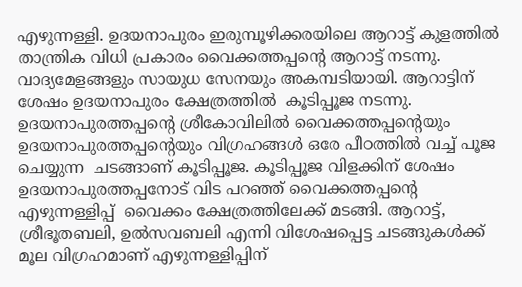എഴുന്നള്ളി. ഉദയനാപുരം ഇരുമ്പൂഴിക്കരയിലെ ആറാട്ട് കുളത്തിൽ താന്ത്രിക വിധി പ്രകാരം വൈക്കത്തപ്പന്റെ ആറാട്ട് നടന്നു. വാദ്യമേളങ്ങളും സായുധ സേനയും അകമ്പടിയായി. ആറാട്ടിന് ശേഷം ഉദയനാപുരം ക്ഷേത്രത്തിൽ  കൂടിപ്പൂജ നടന്നു. ഉദയനാപുരത്തപ്പന്റെ ശ്രീകോവിലിൽ വൈക്കത്തപ്പന്റെയും ഉദയനാപുരത്തപ്പന്റെയും വിഗ്രഹങ്ങൾ ഒരേ പീഠത്തിൽ വച്ച് പൂജ ചെയ്യുന്ന  ചടങ്ങാണ് കൂടിപ്പൂജ. കൂടിപ്പൂജ വിളക്കിന് ശേഷം ഉദയനാപുരത്തപ്പനോട് വിട പറഞ്ഞ് വൈക്കത്തപ്പന്റെ എഴുന്നള്ളിപ്പ്  വൈക്കം ക്ഷേത്രത്തിലേക്ക് മടങ്ങി. ആറാട്ട്, ശ്രീഭൂതബലി, ഉൽസവബലി എന്നി വിശേഷപ്പെട്ട ചടങ്ങുകൾക്ക് മൂല വിഗ്രഹമാണ് എഴുന്നള്ളിപ്പിന്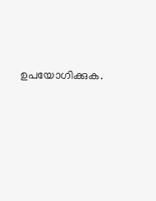ഉപയോഗിക്കുക.